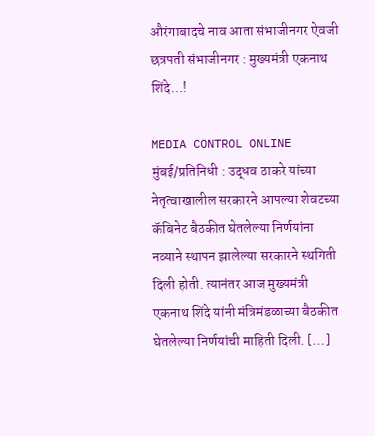औरंगाबादचे नाव आता संभाजीनगर ऐवजी छत्रपती संभाजीनगर : मुख्यमंत्री एकनाथ शिंदे…!

MEDIA CONTROL ONLINE  मुंबई/प्रतिनिधी : उद्धव ठाकरे यांच्या नेतृत्वाखालील सरकारने आपल्या शेवटच्या कॅबिनेट बैठकीत घेतलेल्या निर्णयांना नव्याने स्थापन झालेल्या सरकारने स्थगिती दिली होती. त्यानंतर आज मुख्यमंत्री एकनाथ शिंदे यांनी मंत्रिमंडळाच्या बैठकीत घेतलेल्या निर्णयांची माहिती दिली. […]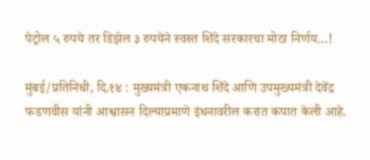पेट्रोल ५ रुपये तर डिझेल ३ रुपयेने स्वस्त शिंदे सरकारचा मोठा निर्णय…!

मुंबई/प्रतिनिधी, दि.१४ : मुख्यमंत्री एकनाथ शिंदे आणि उपमुख्यमंत्री देवेंद्र फडणवीस यांनी आश्वासन दिल्याप्रमाणे इंधनावरील करात कपात केली आहे.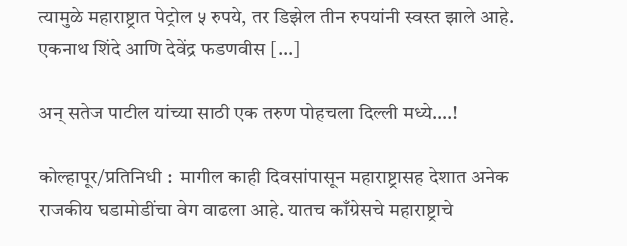त्यामुळे महाराष्ट्रात पेट्रोल ५ रुपये, तर डिझेल तीन रुपयांनी स्वस्त झाले आहे. एकनाथ शिंदे आणि देवेंद्र फडणवीस […]

अन् सतेज पाटील यांच्या साठी एक तरुण पोहचला दिल्ली मध्ये….!

कोल्हापूर/प्रतिनिधी :  मागील काही दिवसांपासून महाराष्ट्रासह देशात अनेक राजकीय घडामोडींचा वेग वाढला आहे. यातच काँग्रेसचे महाराष्ट्राचे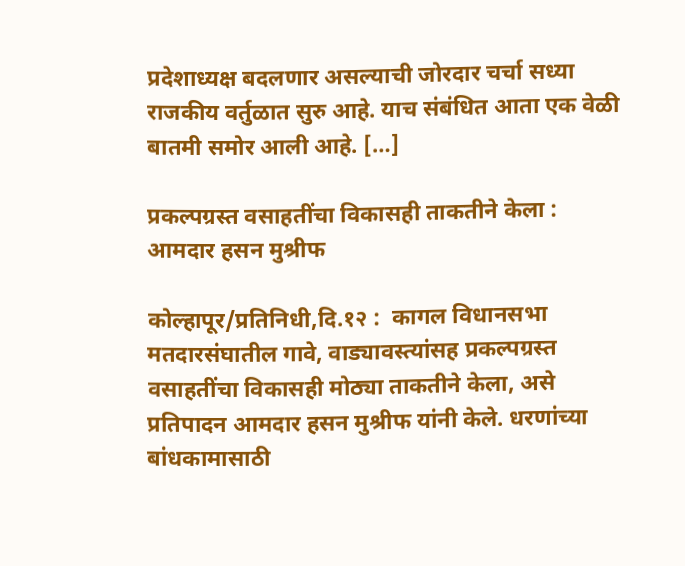प्रदेशाध्यक्ष बदलणार असल्याची जोरदार चर्चा सध्या राजकीय वर्तुळात सुरु आहे. याच संबंधित आता एक वेळी बातमी समोर आली आहे. […]

प्रकल्पग्रस्त वसाहतींचा विकासही ताकतीने केला : आमदार हसन मुश्रीफ

कोल्हापूर/प्रतिनिधी,दि.१२ :  कागल विधानसभा मतदारसंघातील गावे, वाड्यावस्त्यांसह प्रकल्पग्रस्त वसाहतींचा विकासही मोठ्या ताकतीने केला, असे प्रतिपादन आमदार हसन मुश्रीफ यांनी केले. धरणांच्या बांधकामासाठी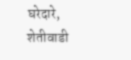घरेदारे, शेतीवाडी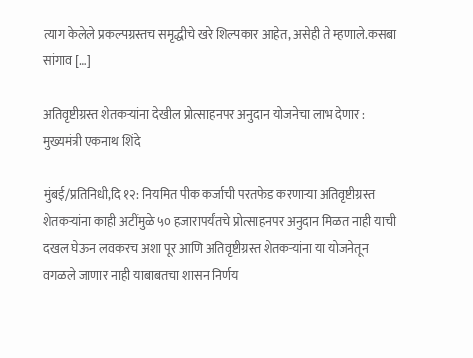त्याग केलेले प्रकल्पग्रस्तच समृद्धीचे खरे शिल्पकार आहेत, असेही ते म्हणाले.कसबा सांगाव […]

अतिवृष्टीग्रस्त शेतकऱ्यांना देखील प्रोत्साहनपर अनुदान योजनेचा लाभ देणार : मुख्यमंत्री एकनाथ शिंदे

मुंबई/प्रतिनिधी,दि १२: नियमित पीक कर्जाची परतफेड करणाऱ्या अतिवृष्टीग्रस्त शेतकऱ्यांना काही अटींमुळे ५० हजारापर्यंतचे प्रोत्साहनपर अनुदान मिळत नाही याची दखल घेऊन लवकरच अशा पूर आणि अतिवृष्टीग्रस्त शेतकऱ्यांना या योजनेतून वगळले जाणार नाही याबाबतचा शासन निर्णय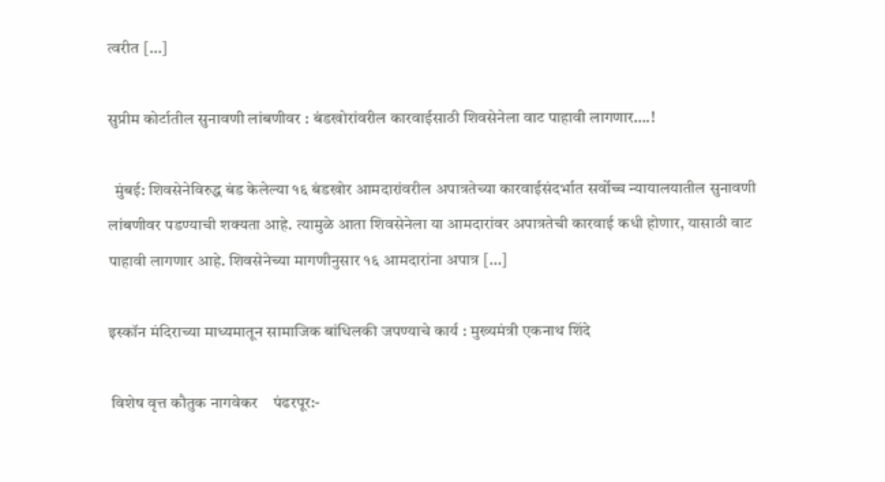त्वरीत […]

सुप्रीम कोर्टातील सुनावणी लांबणीवर : बंडखोरांवरील कारवाईसाठी शिवसेनेला वाट पाहावी लागणार….!

  मुंबई: शिवसेनेविरुद्ध बंड केलेल्या १६ बंडखोर आमदारांवरील अपात्रतेच्या कारवाईसंदर्भात सर्वोच्च न्यायालयातील सुनावणी लांबणीवर पडण्याची शक्यता आहे. त्यामुळे आता शिवसेनेला या आमदारांवर अपात्रतेची कारवाई कधी होणार, यासाठी वाट पाहावी लागणार आहे. शिवसेनेच्या मागणीनुसार १६ आमदारांना अपात्र […]

इस्कॉन मंदिराच्या माध्यमातून सामाजिक बांधिलकी जपण्याचे कार्य : मुख्यमंत्री एकनाथ शिंदे

 विशेष वृत्त कौतुक नागवेकर    पंढरपूर:-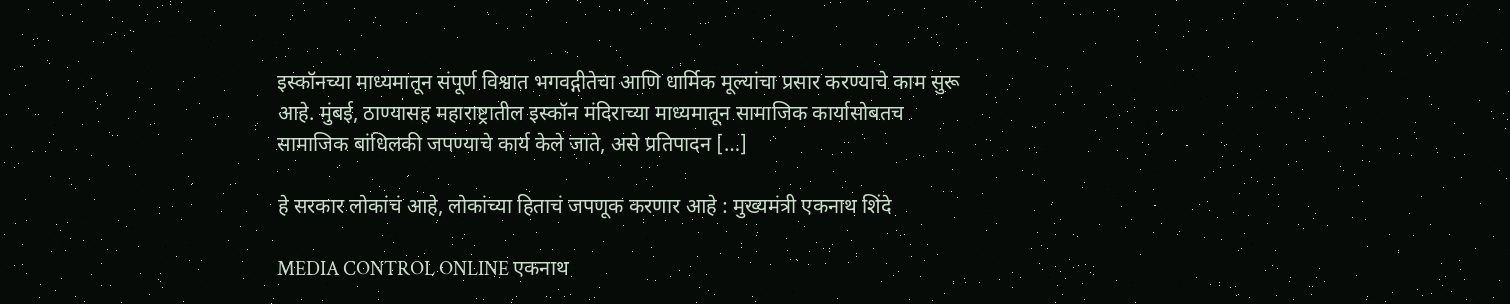इस्कॉनच्या माध्यमातून संपूर्ण विश्वात भगवद्गीतेचा आणि धार्मिक मूल्यांचा प्रसार करण्याचे काम सुरू आहे. मुंबई, ठाण्यासह महाराष्ट्रातील इस्कॉन मंदिराच्या माध्यमातून सामाजिक कार्यासोबतच सामाजिक बांधिलकी जपण्याचे कार्य केले जाते, असे प्रतिपादन […]

हे सरकार लोकांचं आहे, लोकांच्या हिताचं जपणूक करणार आहे : मुख्यमंत्री एकनाथ शिंदे

MEDIA CONTROL ONLINE एकनाथ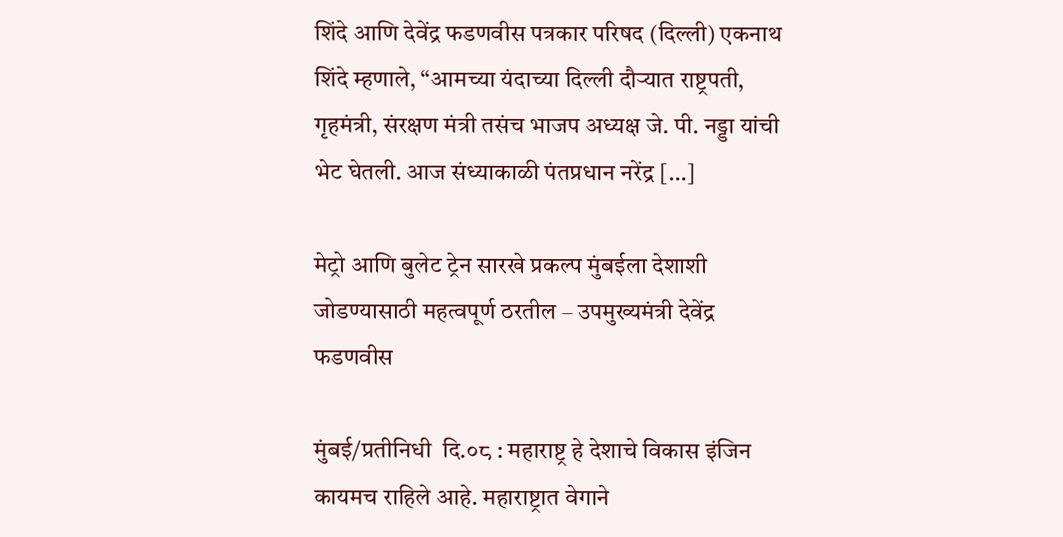शिंदे आणि देवेंद्र फडणवीस पत्रकार परिषद (दिल्ली) एकनाथ शिंदे म्हणाले, “आमच्या यंदाच्या दिल्ली दौऱ्यात राष्ट्रपती, गृहमंत्री, संरक्षण मंत्री तसंच भाजप अध्यक्ष जे. पी. नड्डा यांची भेट घेतली. आज संध्याकाळी पंतप्रधान नरेंद्र […]

मेट्रो आणि बुलेट ट्रेन सारखे प्रकल्प मुंबईला देशाशी जोडण्यासाठी महत्वपूर्ण ठरतील – उपमुख्यमंत्री देवेंद्र फडणवीस

मुंबई/प्रतीनिधी  दि.०८ : महाराष्ट्र हे देशाचे विकास इंजिन कायमच राहिले आहे. महाराष्ट्रात वेगाने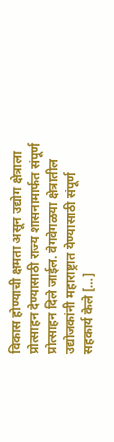विकास होण्याची क्षमता असून उद्योग क्षेत्राला प्रोत्साहन देण्यासाठी राज्य शासनामार्फत संपूर्ण प्रोत्साहन दिले जाईल. वेगवेगळया क्षेत्रातील उद्योजकांनी महाराष्ट्रात येण्यासाठी संपूर्ण सहकार्य केले […]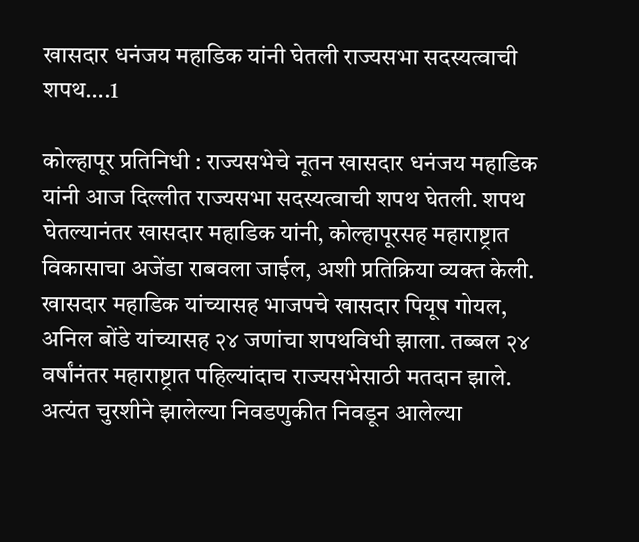खासदार धनंजय महाडिक यांनी घेतली राज्यसभा सदस्यत्वाची शपथ….1

कोल्हापूर प्रतिनिधी : राज्यसभेचे नूतन खासदार धनंजय महाडिक यांनी आज दिल्लीत राज्यसभा सदस्यत्वाची शपथ घेतली. शपथ घेतल्यानंतर खासदार महाडिक यांनी, कोल्हापूरसह महाराष्ट्रात विकासाचा अजेंडा राबवला जाईल, अशी प्रतिक्रिया व्यक्त केली. खासदार महाडिक यांच्यासह भाजपचे खासदार पियूष गोयल, अनिल बोंडे यांच्यासह २४ जणांचा शपथविधी झाला. तब्बल २४ वर्षांनंतर महाराष्ट्रात पहिल्यांदाच राज्यसभेसाठी मतदान झाले. अत्यंत चुरशीने झालेल्या निवडणुकीत निवडून आलेल्या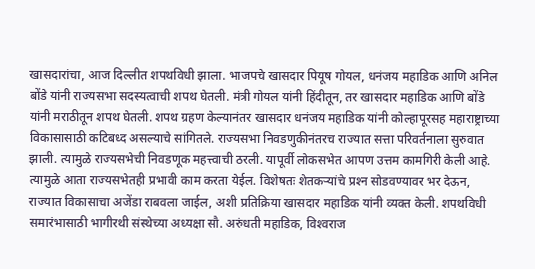खासदारांचा, आज दिल्लीत शपथविधी झाला. भाजपचे खासदार पियूष गोयल, धनंजय महाडिक आणि अनिल बोंडे यांनी राज्यसभा सदस्यत्वाची शपथ घेतली. मंत्री गोयल यांनी हिंदीतून, तर खासदार महाडिक आणि बोंडे यांनी मराठीतून शपथ घेतली. शपथ ग्रहण केल्यानंतर खासदार धनंजय महाडिक यांनी कोल्हापूरसह महाराष्ट्राच्या विकासासाठी कटिबध्द असल्याचे सांगितले. राज्यसभा निवडणुकीनंतरच राज्यात सत्ता परिवर्तनाला सुरुवात झाली. त्यामुळे राज्यसभेची निवडणूक महत्त्वाची ठरली. यापूर्वी लोकसभेत आपण उत्तम कामगिरी केली आहे. त्यामुळे आता राज्यसभेतही प्रभावी काम करता येईल. विशेषतः शेतकर्‍यांचे प्रश्‍न सोडवण्यावर भर देऊन, राज्यात विकासाचा अजेंडा राबवला जाईल, अशी प्रतिक्रिया खासदार महाडिक यांनी व्यक्त केली. शपथविधी समारंभासाठी भागीरथी संस्थेच्या अध्यक्षा सौ. अरुंधती महाडिक, विश्‍वराज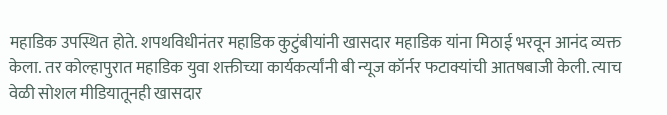महाडिक उपस्थित होते. शपथविधीनंतर महाडिक कुटुंबीयांनी खासदार महाडिक यांना मिठाई भरवून आनंद व्यक्त केला. तर कोल्हापुरात महाडिक युवा शक्तीच्या कार्यकर्त्यांनी बी न्यूज कॉर्नर फटाक्यांची आतषबाजी केली. त्याच वेळी सोशल मीडियातूनही खासदार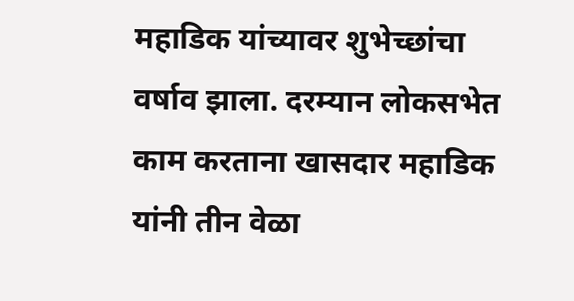महाडिक यांच्यावर शुभेच्छांचा वर्षाव झाला. दरम्यान लोकसभेत काम करताना खासदार महाडिक यांनी तीन वेळा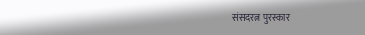संसदरत्न पुरस्कार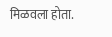मिळवला होता.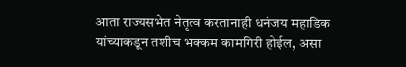आता राज्यसभेत नेतृत्व करतानाही धनंजय महाडिक यांच्याकडून तशीच भक्कम कामगिरी होईल, असा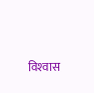विश्‍वास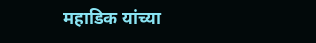महाडिक यांच्या